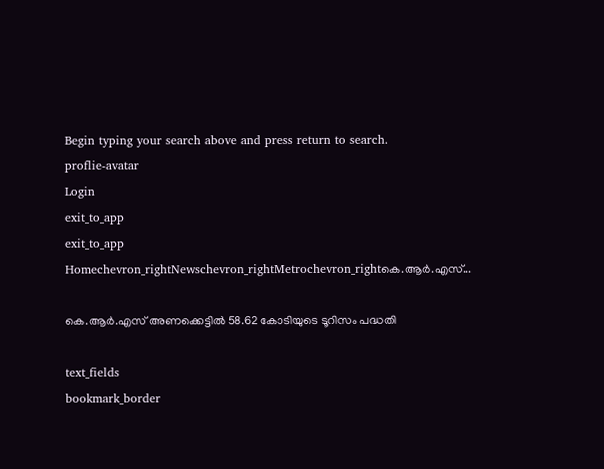Begin typing your search above and press return to search.
proflie-avatar
Login
exit_to_app
exit_to_app
Homechevron_rightNewschevron_rightMetrochevron_rightകെ.ആര്‍.എസ്...

കെ.ആര്‍.എസ് അണക്കെട്ടില്‍ 58.62 കോടിയുടെ ടൂറിസം പദ്ധതി

text_fields
bookmark_border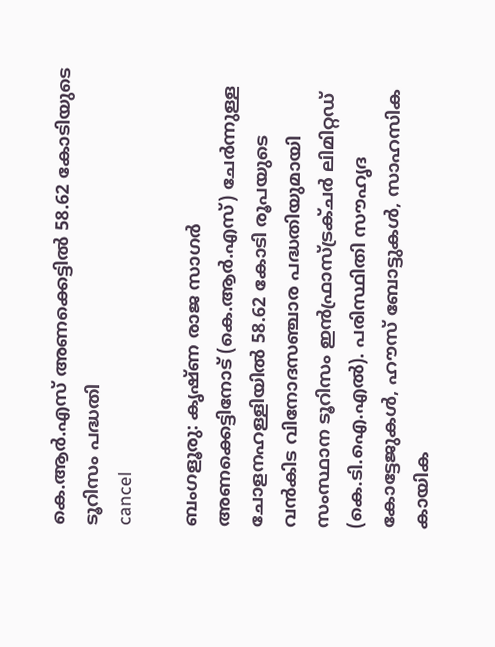കെ.ആര്‍.എസ് അണക്കെട്ടില്‍ 58.62 കോടിയുടെ ടൂറിസം പദ്ധതി
cancel

ബംഗളൂരു: കൃഷ്ണ രാജ സാഗർ അണക്കെട്ടിനോട് (കെ.ആർ.എസ്) ചേർന്നുള്ള ചോളനഹള്ളിയിൽ 58.62 കോടി രൂപയുടെ വൻകിട വിനോദസഞ്ചാര പദ്ധതിയുമായി സംസ്ഥാന ടൂറിസം ഇൻഫ്രാസ്ട്രക്ചർ ലിമിറ്റഡ് (കെ.ടി.ഐ.എൽ). പരിസ്ഥിതി സൗഹൃദ കോട്ടേജുകൾ, ഹൗസ് ബോട്ടുകൾ, സാഹസിക കായിക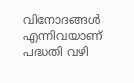വിനോദങ്ങള്‍ എന്നിവയാണ് പദ്ധതി വഴി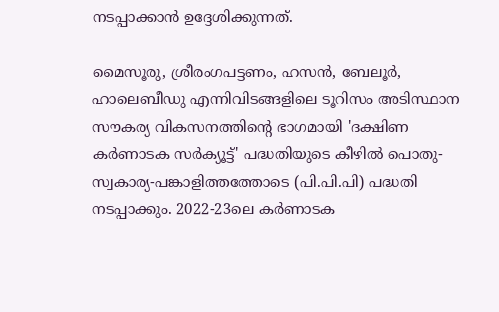നടപ്പാക്കാന്‍ ഉദ്ദേശിക്കുന്നത്.

മൈസൂരു, ശ്രീരംഗപട്ടണം, ഹസൻ, ബേലൂർ, ഹാലെബീഡു എന്നിവിടങ്ങളിലെ ടൂറിസം അടിസ്ഥാന സൗകര്യ വികസനത്തിന്‍റെ ഭാഗമായി 'ദക്ഷിണ കർണാടക സർക്യൂട്ട്' പദ്ധതിയുടെ കീഴില്‍ പൊതു-സ്വകാര്യ-പങ്കാളിത്തത്തോടെ (പി.പി.പി) പദ്ധതി നടപ്പാക്കും. 2022-23ലെ കർണാടക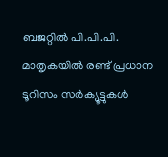ബജറ്റിൽ പി.പി.പി. മാതൃകയിൽ രണ്ട് പ്രധാന ടൂറിസം സര്‍ക്യൂട്ടുകള്‍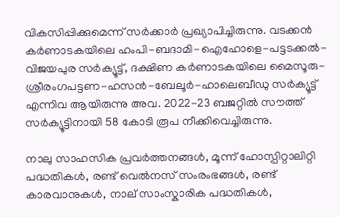വികസിപ്പിക്കുമെന്ന് സര്‍ക്കാര്‍ പ്രഖ്യാപിച്ചിരുന്നു. വടക്കൻ കർണാടകയിലെ ഹംപി-ബദാമി-ഐഹോളെ-പട്ടടക്കൽ-വിജയപുര സർക്യൂട്ട്, ദക്ഷിണ കർണാടകയിലെ മൈസൂരു-ശ്രീരംഗപട്ടണ-ഹസൻ-ബേലൂർ-ഹാലെബീഡു സർക്യൂട്ട് എന്നിവ ആയിരുന്നു അവ. 2022-23 ബജറ്റിൽ സൗത്ത് സർക്യൂട്ടിനായി 58 കോടി രൂപ നീക്കിവെച്ചിരുന്നു.

നാലു സാഹസിക പ്രവർത്തനങ്ങൾ, മൂന്ന് ഹോസ്പിറ്റാലിറ്റി പദ്ധതികൾ, രണ്ട് വെൽനസ് സംരംഭങ്ങൾ, രണ്ട് കാരവാനുകൾ, നാല് സാംസ്കാരിക പദ്ധതികൾ,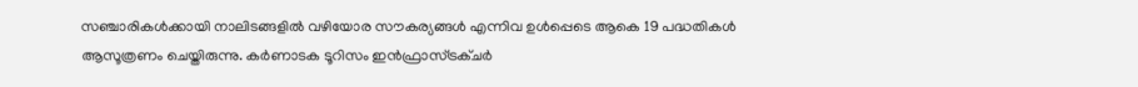സഞ്ചാരികള്‍ക്കായി നാലിടങ്ങളില്‍ വഴിയോര സൗകര്യങ്ങൾ എന്നിവ ഉൾപ്പെടെ ആകെ 19 പദ്ധതികൾ ആസൂത്രണം ചെയ്തിരുന്നു. കർണാടക ടൂറിസം ഇൻഫ്രാസ്ട്രക്ചർ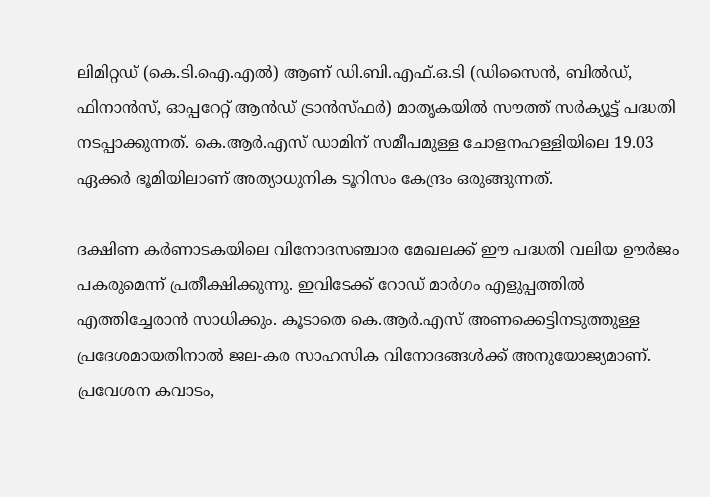ലിമിറ്റഡ് (കെ.ടി.ഐ.എൽ) ആണ് ഡി.ബി.എഫ്.ഒ.ടി (ഡിസൈൻ, ബിൽഡ്, ഫിനാൻസ്, ഓപ്പറേറ്റ് ആൻഡ് ട്രാൻസ്ഫർ) മാതൃകയിൽ സൗത്ത് സർക്യൂട്ട് പദ്ധതി നടപ്പാക്കുന്നത്. കെ.ആർ.എസ് ഡാമിന് സമീപമുള്ള ചോളനഹള്ളിയിലെ 19.03 ഏക്കർ ഭൂമിയിലാണ് അത്യാധുനിക ടൂറിസം കേന്ദ്രം ഒരുങ്ങുന്നത്.

ദക്ഷിണ കർണാടകയിലെ വിനോദസഞ്ചാര മേഖലക്ക് ഈ പദ്ധതി വലിയ ഊർജം പകരുമെന്ന് പ്രതീക്ഷിക്കുന്നു. ഇവിടേക്ക് റോഡ് മാര്‍ഗം എളുപ്പത്തില്‍ എത്തിച്ചേരാന്‍ സാധിക്കും. കൂടാതെ കെ.ആര്‍.എസ് അണക്കെട്ടിനടുത്തുള്ള പ്രദേശമായതിനാല്‍ ജല-കര സാഹസിക വിനോദങ്ങള്‍ക്ക് അനുയോജ്യമാണ്. പ്രവേശന കവാടം,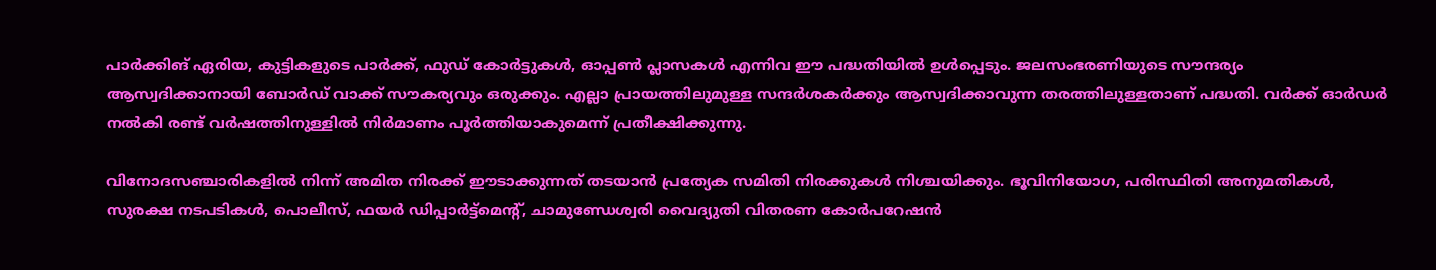പാർക്കിങ് ഏരിയ, കുട്ടികളുടെ പാർക്ക്, ഫുഡ് കോർട്ടുകൾ, ഓപ്പൺ പ്ലാസകൾ എന്നിവ ഈ പദ്ധതിയിൽ ഉൾപ്പെടും. ജലസംഭരണിയുടെ സൗന്ദര്യം ആസ്വദിക്കാനായി ബോർഡ്‌ വാക്ക് സൗകര്യവും ഒരുക്കും. എല്ലാ പ്രായത്തിലുമുള്ള സന്ദർശകര്‍ക്കും ആസ്വദിക്കാവുന്ന തരത്തിലുള്ളതാണ് പദ്ധതി. വർക്ക് ഓർഡർ നൽകി രണ്ട് വർഷത്തിനുള്ളിൽ നിർമാണം പൂർത്തിയാകുമെന്ന് പ്രതീക്ഷിക്കുന്നു.

വിനോദസഞ്ചാരികളിൽ നിന്ന് അമിത നിരക്ക് ഈടാക്കുന്നത് തടയാൻ പ്രത്യേക സമിതി നിരക്കുകൾ നിശ്ചയിക്കും. ഭൂവിനിയോഗ, പരിസ്ഥിതി അനുമതികൾ, സുരക്ഷ നടപടികള്‍, പൊലീസ്, ഫയർ ഡിപ്പാർട്ട്‌മെന്‍റ്, ചാമുണ്ഡേശ്വരി വൈദ്യുതി വിതരണ കോർപറേഷൻ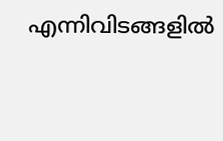എന്നിവിടങ്ങളില്‍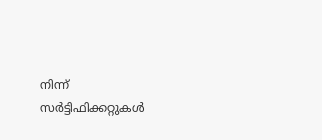നിന്ന് സർട്ടിഫിക്കറ്റുകൾ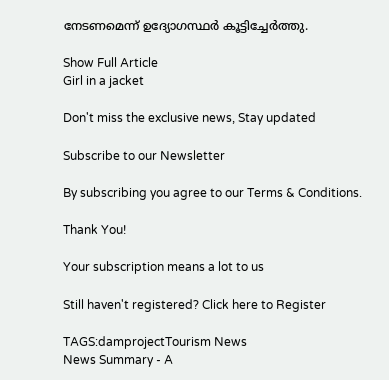നേടണമെന്ന് ഉദ്യോഗസ്ഥർ കൂട്ടിച്ചേർത്തു.

Show Full Article
Girl in a jacket

Don't miss the exclusive news, Stay updated

Subscribe to our Newsletter

By subscribing you agree to our Terms & Conditions.

Thank You!

Your subscription means a lot to us

Still haven't registered? Click here to Register

TAGS:damprojectTourism News
News Summary - A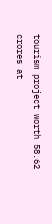tourism project worth 58.62 crores at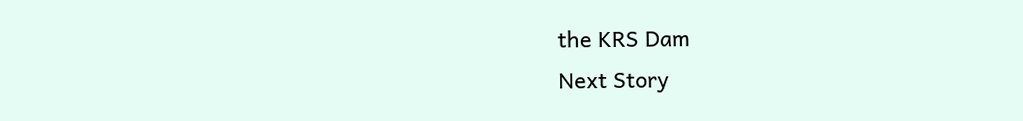the KRS Dam
Next Story